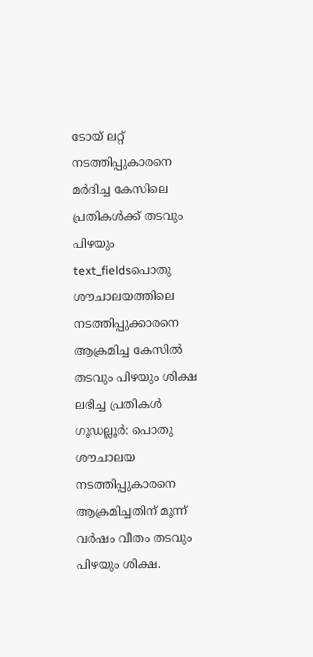ടോയ് ലറ്റ് നടത്തിപ്പുകാരനെ മർദിച്ച കേസിലെ പ്രതികൾക്ക് തടവും പിഴയും
text_fieldsപൊതു ശൗചാലയത്തിലെ
നടത്തിപ്പുക്കാരനെ ആക്രമിച്ച കേസിൽ
തടവും പിഴയും ശിക്ഷ ലഭിച്ച പ്രതികൾ
ഗൂഡല്ലൂർ: പൊതു ശൗചാലയ നടത്തിപ്പുകാരനെ ആക്രമിച്ചതിന് മൂന്ന് വർഷം വീതം തടവും പിഴയും ശിക്ഷ.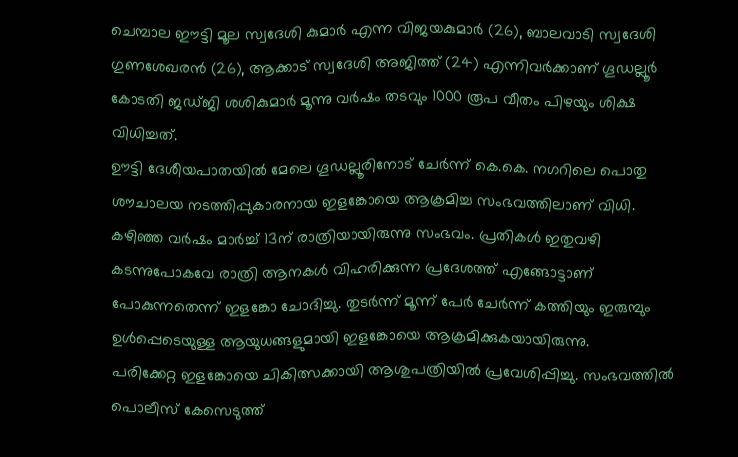ചെമ്പാല ഈട്ടി മൂല സ്വദേശി കുമാർ എന്ന വിജയകുമാർ (26), ബാലവാടി സ്വദേശി ഗുണശേഖരൻ (26), ആക്കാട് സ്വദേശി അജിത്ത് (24) എന്നിവർക്കാണ് ഗൂഡല്ലൂർ കോടതി ജഡ്ജി ശശികുമാർ മൂന്നു വർഷം തടവും 1000 രൂപ വീതം പിഴയും ശിക്ഷ വിധിച്ചത്.
ഊട്ടി ദേശീയപാതയിൽ മേലെ ഗൂഡല്ലൂരിനോട് ചേർന്ന് കെ.കെ. നഗറിലെ പൊതു ശൗചാലയ നടത്തിപ്പുകാരനായ ഇളങ്കോയെ ആക്രമിച്ച സംഭവത്തിലാണ് വിധി.
കഴിഞ്ഞ വർഷം മാർച്ച് 13ന് രാത്രിയായിരുന്നു സംഭവം. പ്രതികൾ ഇതുവഴി കടന്നുപോകവേ രാത്രി ആനകൾ വിഹരിക്കുന്ന പ്രദേശത്ത് എങ്ങോട്ടാണ് പോകുന്നതെന്ന് ഇളങ്കോ ചോദിച്ചു. തുടർന്ന് മൂന്ന് പേർ ചേർന്ന് കത്തിയും ഇരുമ്പും ഉൾപ്പെടെയുള്ള ആയുധങ്ങളുമായി ഇളങ്കോയെ ആക്രമിക്കുകയായിരുന്നു.
പരിക്കേറ്റ ഇളങ്കോയെ ചികിത്സക്കായി ആശുപത്രിയിൽ പ്രവേശിപ്പിച്ചു. സംഭവത്തിൽ പൊലീസ് കേസെടുത്ത്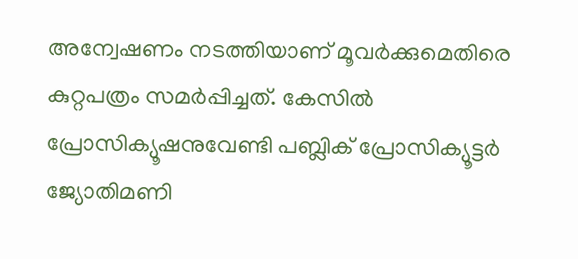അന്വേഷണം നടത്തിയാണ് മൂവർക്കുമെതിരെ കുറ്റപത്രം സമർപ്പിച്ചത്. കേസിൽ പ്രോസിക്യൂഷനുവേണ്ടി പബ്ലിക് പ്രോസിക്യൂട്ടർ ജ്യോതിമണി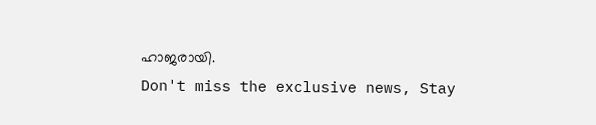ഹാജരായി.
Don't miss the exclusive news, Stay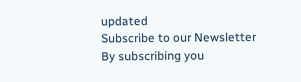updated
Subscribe to our Newsletter
By subscribing you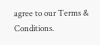agree to our Terms & Conditions.